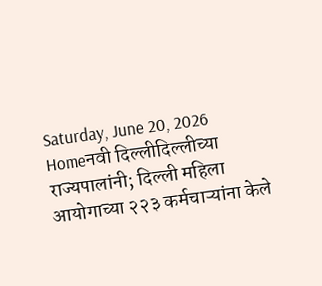Saturday, June 20, 2026
Homeनवी दिल्लीदिल्लीच्या राज्यपालांनी; दिल्ली महिला आयोगाच्या २२३ कर्मचाऱ्यांना केले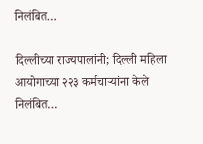निलंबित…

दिल्लीच्या राज्यपालांनी; दिल्ली महिला आयोगाच्या २२३ कर्मचाऱ्यांना केले निलंबित…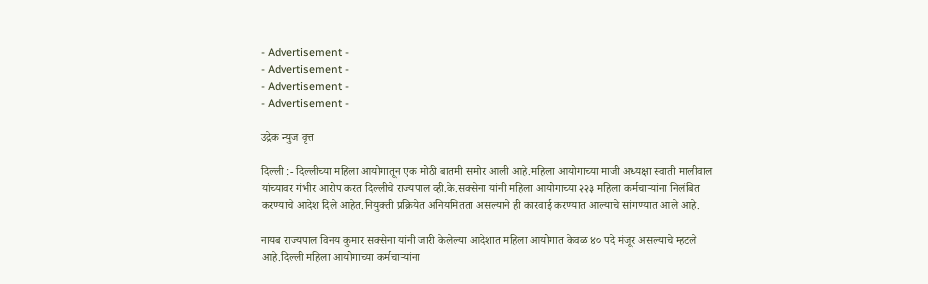- Advertisement -
- Advertisement -
- Advertisement -
- Advertisement -

उद्रेक न्युज वृत्त

दिल्ली :- दिल्लीच्या महिला आयोगातून एक मोठी बातमी समोर आली आहे.महिला आयोगाच्या माजी अध्यक्षा स्वाती मालीवाल यांच्यावर गंभीर आरोप करत दिल्लीचे राज्यपाल व्ही.के.सक्सेना यांनी महिला आयोगाच्या २२३ महिला कर्मचाऱ्यांना निलंबित करण्याचे आदेश दिले आहेत.नियुक्ती प्रक्रियेत अनियमितता असल्याने ही कारवाई करण्यात आल्याचे सांगण्यात आले आहे.

नायब राज्यपाल विनय कुमार सक्सेना यांनी जारी केलेल्या आदेशात महिला आयोगात केवळ ४० पदे मंजूर असल्याचे म्हटले आहे.दिल्ली महिला आयोगाच्या कर्मचाऱ्यांना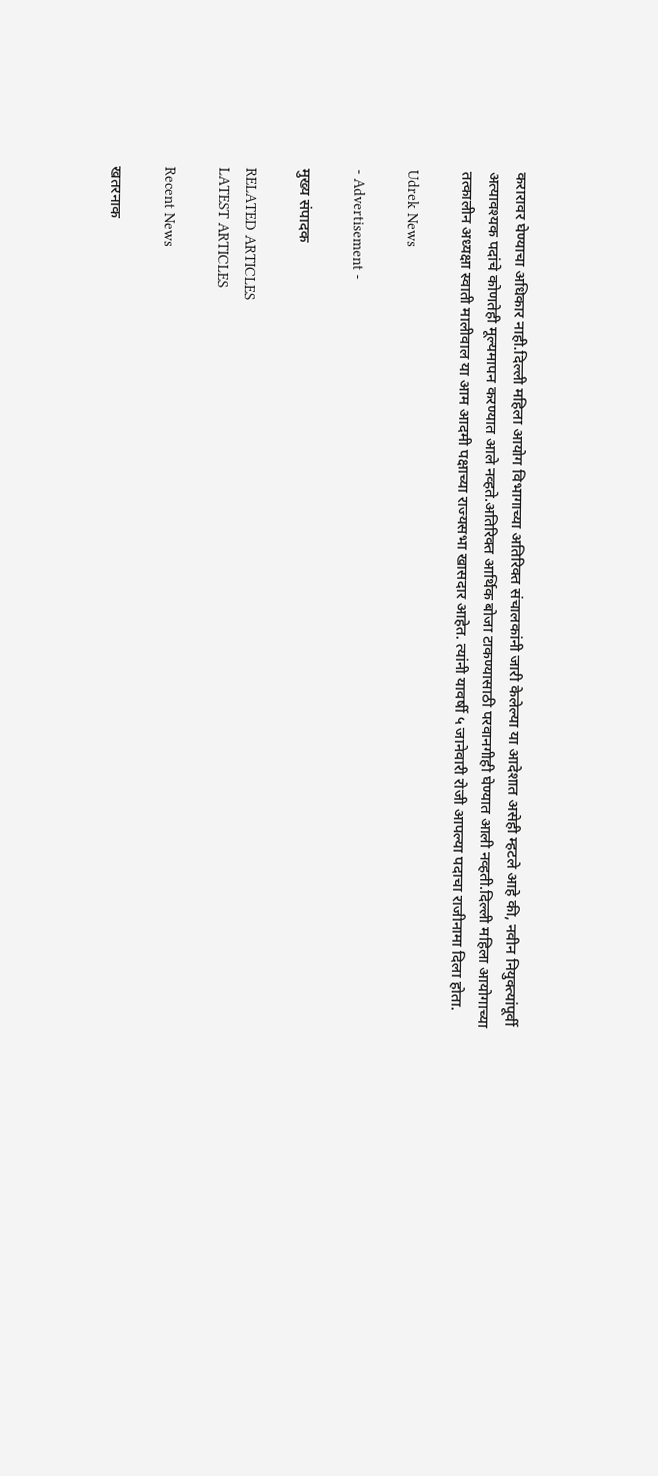करारावर घेण्याचा अधिकार नाही.दिल्ली महिला आयोग विभागाच्या अतिरिक्त संचालकांनी जारी केलेल्या या आदेशात असेही म्हटले आहे की, नवीन नियुक्त्यांपूर्वी अत्यावश्यक पदांचे कोणतेही मूल्यमापन करण्यात आले नव्हते.अतिरिक्त आर्थिक बोजा टाकण्यासाठी परवानगीही घेण्यात आली नव्हती.दिल्ली महिला आयोगाच्या तत्कालीन अध्यक्षा स्वाती मालीवाल या आम आदमी पक्षाच्या राज्यसभा खासदार आहेत. त्यांनी यावर्षी ५ जानेवारी रोजी आपल्या पदाचा राजीनामा दिला होता.

Udrek News

- Advertisement -

मुख्य संपादक

RELATED ARTICLES
LATEST ARTICLES

Recent News

खतरनाक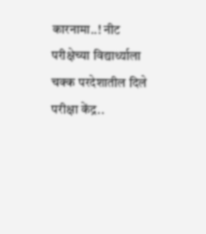कारनामा..! नीट परीक्षेच्या विद्यार्थ्याला चक्क परदेशातील दिले परीक्षा केंद्र..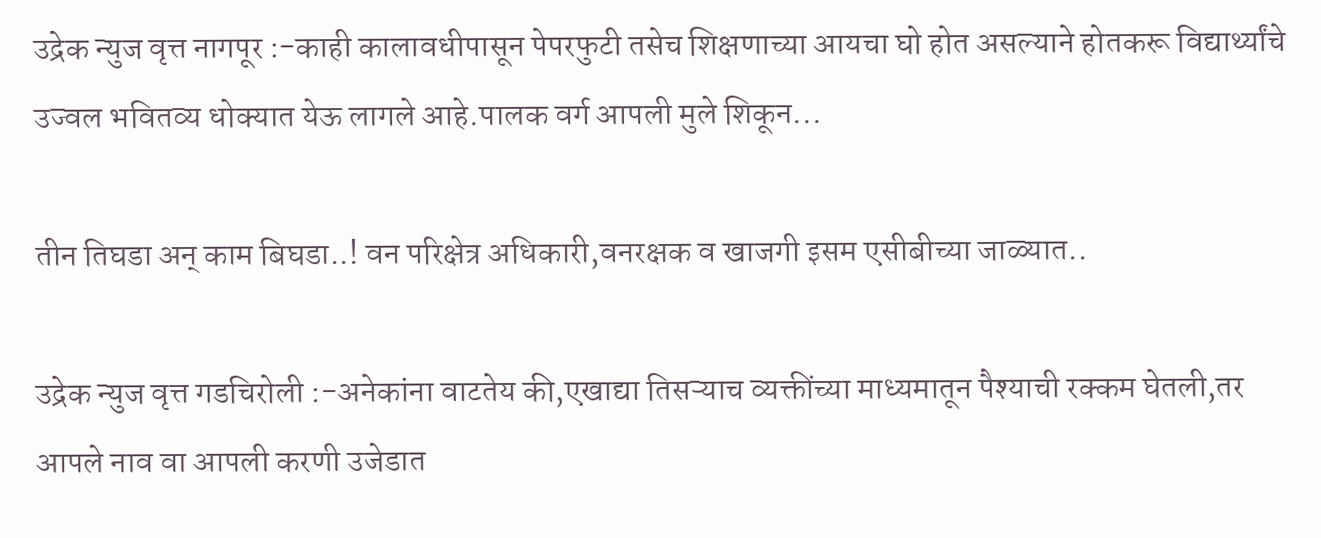उद्रेक न्युज वृत्त नागपूर :-काही कालावधीपासून पेपरफुटी तसेच शिक्षणाच्या आयचा घो होत असल्याने होतकरू विद्यार्थ्यांचे उज्वल भवितव्य धोक्यात येऊ लागले आहे.पालक वर्ग आपली मुले शिकून...

तीन तिघडा अन् काम बिघडा..! वन परिक्षेत्र अधिकारी,वनरक्षक व खाजगी इसम एसीबीच्या जाळ्यात..

उद्रेक न्युज वृत्त गडचिरोली :-अनेकांना वाटतेय की,एखाद्या तिसऱ्याच व्यक्तींच्या माध्यमातून पैश्याची रक्कम घेतली,तर आपले नाव वा आपली करणी उजेडात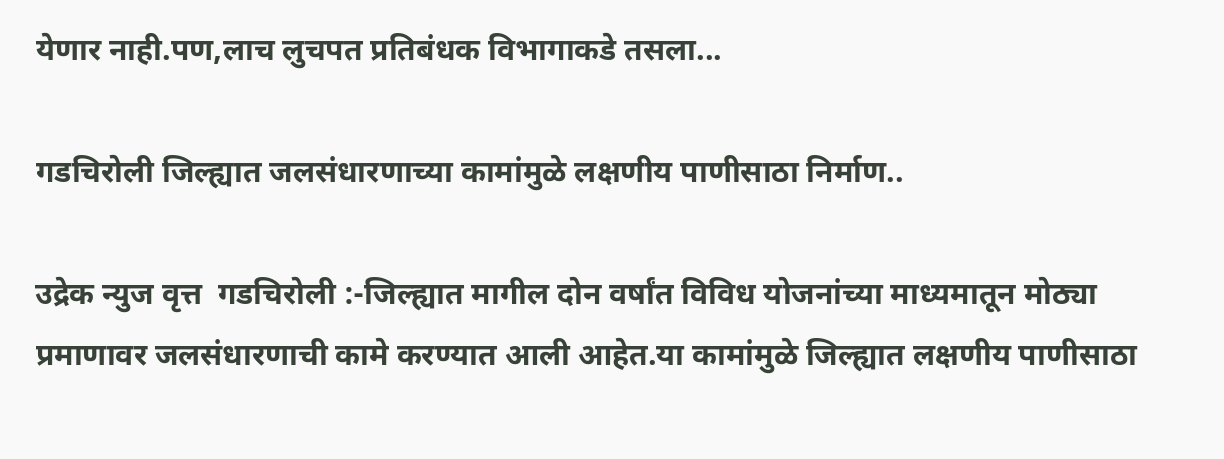येणार नाही.पण,लाच लुचपत प्रतिबंधक विभागाकडे तसला...

गडचिरोली जिल्ह्यात जलसंधारणाच्या कामांमुळे लक्षणीय पाणीसाठा निर्माण..

उद्रेक न्युज वृत्त  गडचिरोली :-जिल्ह्यात मागील दोन वर्षांत विविध योजनांच्या माध्यमातून मोठ्या प्रमाणावर जलसंधारणाची कामे करण्यात आली आहेत.या कामांमुळे जिल्ह्यात लक्षणीय पाणीसाठा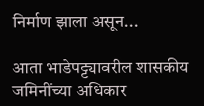निर्माण झाला असून...

आता भाडेपट्ट्यावरील शासकीय जमिनींच्या अधिकार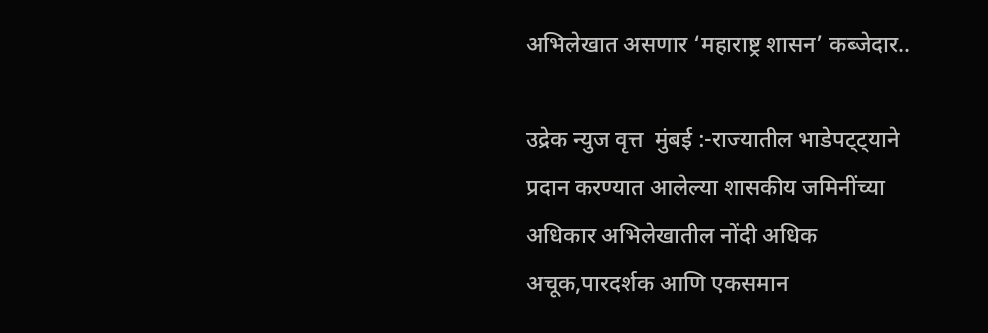अभिलेखात असणार ‘महाराष्ट्र शासन’ कब्जेदार..

उद्रेक न्युज वृत्त  मुंबई :-राज्यातील भाडेपट्ट्याने प्रदान करण्यात आलेल्या शासकीय जमिनींच्या अधिकार अभिलेखातील नोंदी अधिक अचूक,पारदर्शक आणि एकसमान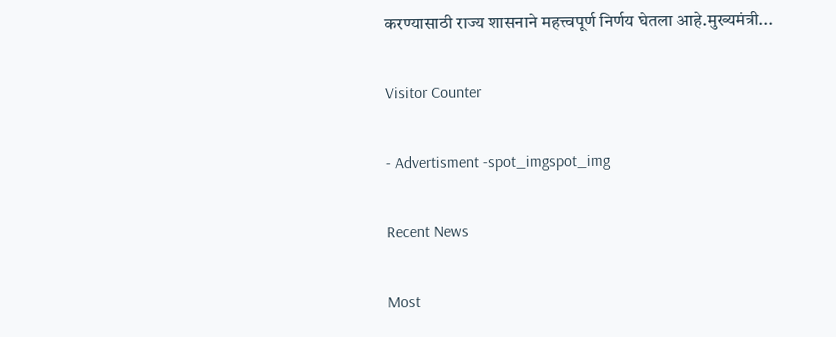करण्यासाठी राज्य शासनाने महत्त्वपूर्ण निर्णय घेतला आहे.मुख्यमंत्री...

Visitor Counter

- Advertisment -spot_imgspot_img

Recent News

Most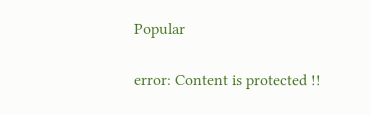Popular

error: Content is protected !!